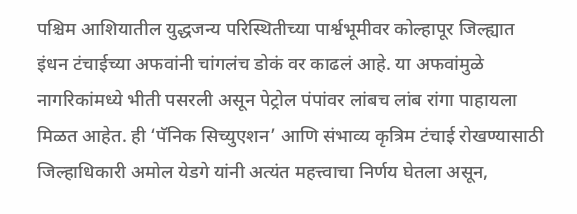पश्चिम आशियातील युद्धजन्य परिस्थितीच्या पार्श्वभूमीवर कोल्हापूर जिल्ह्यात इंधन टंचाईच्या अफवांनी चांगलंच डोकं वर काढलं आहे. या अफवांमुळे नागरिकांमध्ये भीती पसरली असून पेट्रोल पंपांवर लांबच लांब रांगा पाहायला मिळत आहेत. ही ‘पॅनिक सिच्युएशन’ आणि संभाव्य कृत्रिम टंचाई रोखण्यासाठी जिल्हाधिकारी अमोल येडगे यांनी अत्यंत महत्त्वाचा निर्णय घेतला असून,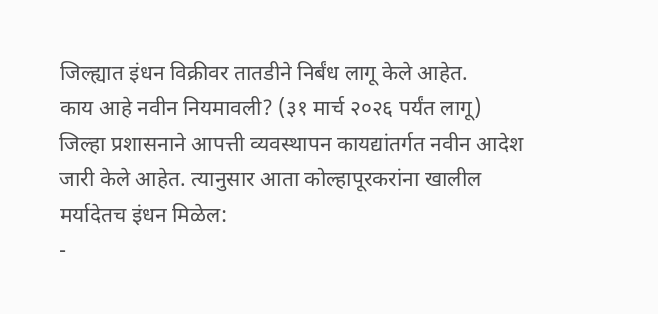जिल्ह्यात इंधन विक्रीवर तातडीने निर्बंध लागू केले आहेत.
काय आहे नवीन नियमावली? (३१ मार्च २०२६ पर्यंत लागू)
जिल्हा प्रशासनाने आपत्ती व्यवस्थापन कायद्यांतर्गत नवीन आदेश जारी केले आहेत. त्यानुसार आता कोल्हापूरकरांना खालील मर्यादेतच इंधन मिळेल:
-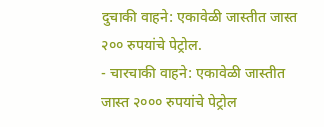दुचाकी वाहने: एकावेळी जास्तीत जास्त २०० रुपयांचे पेट्रोल.
- चारचाकी वाहने: एकावेळी जास्तीत जास्त २००० रुपयांचे पेट्रोल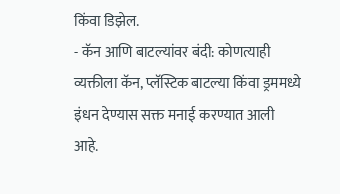किंवा डिझेल.
- कॅन आणि बाटल्यांवर बंदी: कोणत्याही व्यक्तीला कॅन, प्लॅस्टिक बाटल्या किंवा ड्रममध्ये इंधन देण्यास सक्त मनाई करण्यात आली आहे.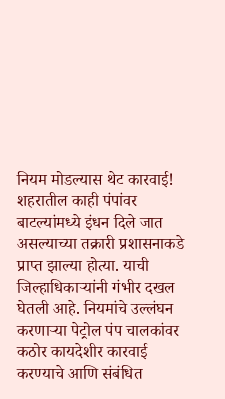नियम मोडल्यास थेट कारवाई!
शहरातील काही पंपांवर बाटल्यांमध्ये इंधन दिले जात असल्याच्या तक्रारी प्रशासनाकडे प्राप्त झाल्या होत्या. याची जिल्हाधिकाऱ्यांनी गंभीर दखल घेतली आहे. नियमांचे उल्लंघन करणाऱ्या पेट्रोल पंप चालकांवर कठोर कायदेशीर कारवाई करण्याचे आणि संबंधित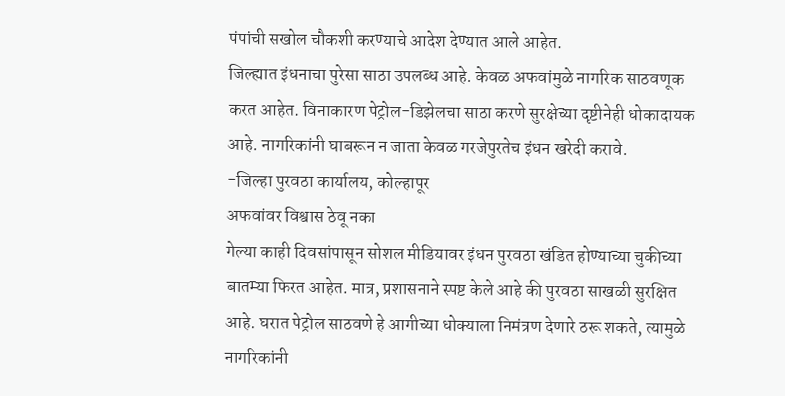पंपांची सखोल चौकशी करण्याचे आदेश देण्यात आले आहेत.
जिल्ह्यात इंधनाचा पुरेसा साठा उपलब्ध आहे. केवळ अफवांमुळे नागरिक साठवणूक करत आहेत. विनाकारण पेट्रोल-डिझेलचा साठा करणे सुरक्षेच्या दृष्टीनेही धोकादायक आहे. नागरिकांनी घाबरून न जाता केवळ गरजेपुरतेच इंधन खरेदी करावे.
-जिल्हा पुरवठा कार्यालय, कोल्हापूर
अफवांवर विश्वास ठेवू नका
गेल्या काही दिवसांपासून सोशल मीडियावर इंधन पुरवठा खंडित होण्याच्या चुकीच्या बातम्या फिरत आहेत. मात्र, प्रशासनाने स्पष्ट केले आहे की पुरवठा साखळी सुरक्षित आहे. घरात पेट्रोल साठवणे हे आगीच्या धोक्याला निमंत्रण देणारे ठरू शकते, त्यामुळे नागरिकांनी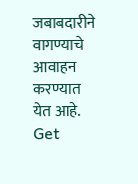जबाबदारीने वागण्याचे आवाहन करण्यात येत आहे.
Get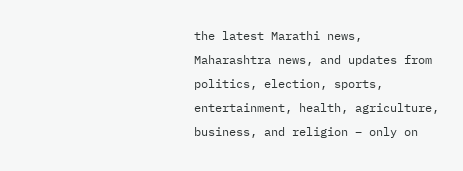the latest Marathi news, Maharashtra news, and updates from politics, election, sports, entertainment, health, agriculture, business, and religion – only on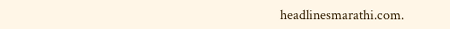headlinesmarathi.com.